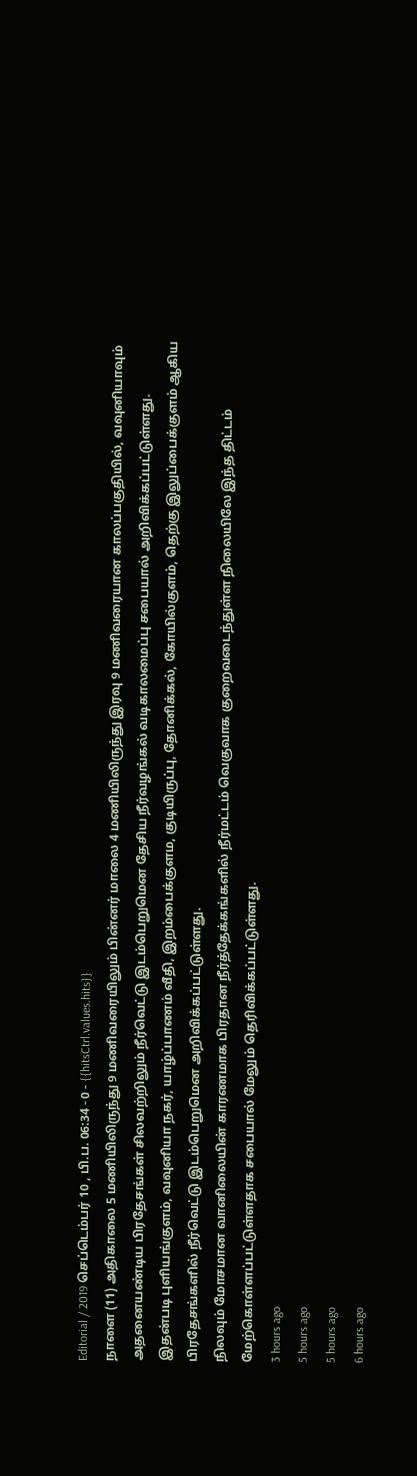Editorial / 2019 செப்டெம்பர் 10 , பி.ப. 06:34 - 0 - {{hitsCtrl.values.hits}}
நாளை (11) அதிகாலை 5 மணியிலிருந்து 9 மணிவரையிலும் பின்னர் மாலை 4 மணியிலிருந்து இரவு 9 மணிவரையான காலப்பகுதியில், வவுனியாவும் அதனையண்டிய பிரதேசங்கள் சிலவற்றிலும் நீர்வெட்டு இடம்பெறுமென தேசிய நீர்வழங்கல் வடிகாலமைப்பு சபையால் அறிவிக்கப்பட்டுள்ளது.
இதன்படி புளியங்குளம், வவுனியா நகர், யாழ்ப்பாணம் வீதி, இறம்பைக்குளம, குடியிருப்பு, தோனிக்கல், கோயில்குளம், தெற்கு இலுப்பைக்குளம் ஆகிய பிரதேசங்களில் நீர்வெட்டு இடம்பெறுமென அறிவிக்கப்பட்டுள்ளது.
நிலவும் மோசமான வானிலையின் காரணமாக பிரதான நீர்த்தேக்கங்களில் நீர்மட்டம் வெகுவாக குறைவடைந்துள்ள நிலையிலே இந்த திட்டம் மேற்கொள்ளப்பட்டுள்ளதாக சபையால் மேலும் தெரிவிக்கப்பட்டுள்ளது.
3 hours ago
5 hours ago
5 hours ago
6 hours ago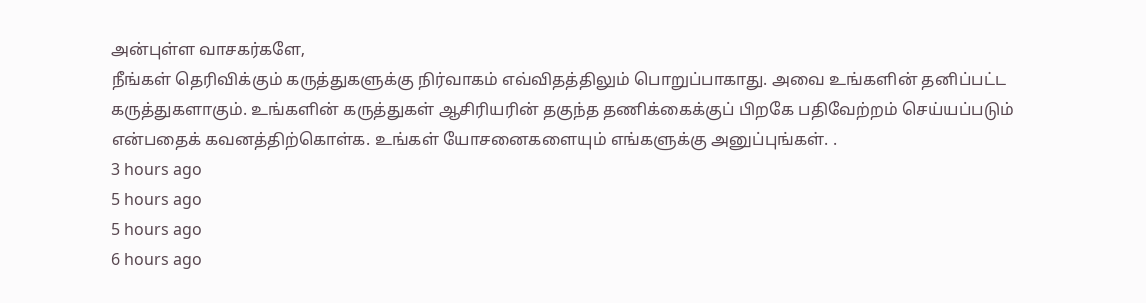அன்புள்ள வாசகர்களே,
நீங்கள் தெரிவிக்கும் கருத்துகளுக்கு நிர்வாகம் எவ்விதத்திலும் பொறுப்பாகாது. அவை உங்களின் தனிப்பட்ட கருத்துகளாகும். உங்களின் கருத்துகள் ஆசிரியரின் தகுந்த தணிக்கைக்குப் பிறகே பதிவேற்றம் செய்யப்படும் என்பதைக் கவனத்திற்கொள்க. உங்கள் யோசனைகளையும் எங்களுக்கு அனுப்புங்கள். .
3 hours ago
5 hours ago
5 hours ago
6 hours ago